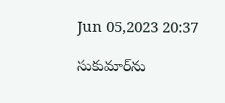Jun 05,2023 20:37

సుకుమార్‌ను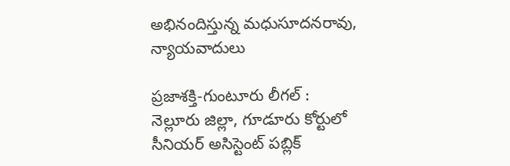అభినందిస్తున్న మధుసూదనరావు, న్యాయవాదులు

ప్రజాశక్తి-గుంటూరు లీగల్‌ : నెల్లూరు జిల్లా, గూడూరు కోర్టులో సీనియర్‌ అసిస్టెంట్‌ పబ్లిక్‌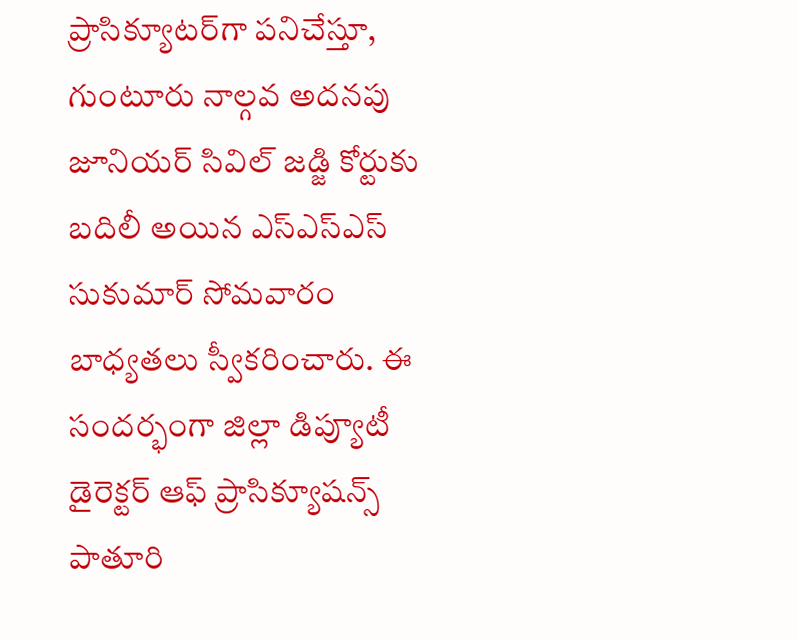ప్రాసిక్యూటర్‌గా పనిచేస్తూ, గుంటూరు నాల్గవ అదనపు జూనియర్‌ సివిల్‌ జడ్జి కోర్టుకు బదిలీ అయిన ఎస్‌ఎస్‌ఎస్‌ సుకుమార్‌ సోమవారం బాధ్యతలు స్వీకరించారు. ఈ సందర్భంగా జిల్లా డిప్యూటీ డైరెక్టర్‌ ఆఫ్‌ ప్రాసిక్యూషన్స్‌ పాతూరి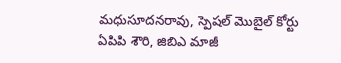మధుసూదనరావు, స్పెష‌ల్ మొబైల్ కోర్టు ఏపిపి శౌరి, జిబిఎ మాజీ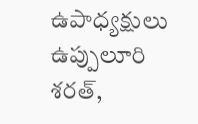ఉపాధ్య‌క్షులు ఉప్పులూరి శ‌ర‌త్‌,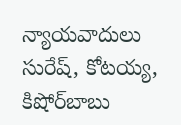న్యాయ‌వాదులు సురేష్‌, కోట‌య్య‌, కిషోర్‌బాబు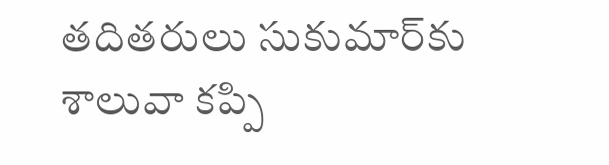త‌దిత‌రులు సుకుమార్‌కు శాలువా క‌ప్పి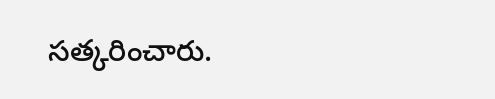స‌త్క‌రించారు.